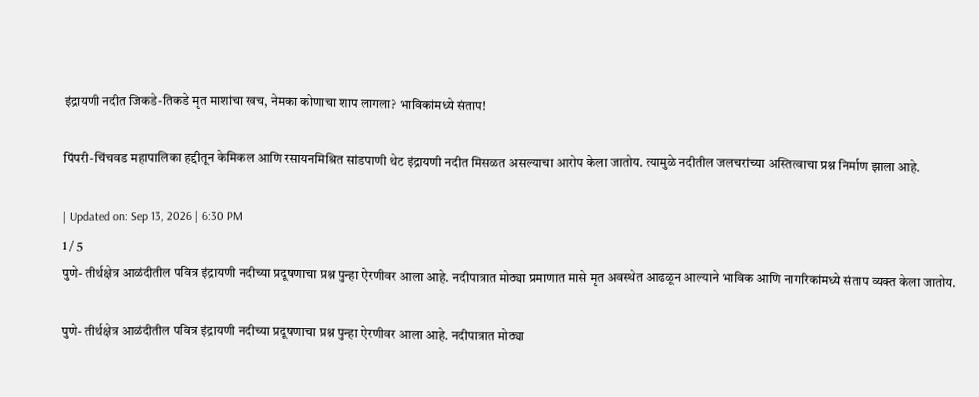इंद्रायणी नदीत जिकडे-तिकडे मृत माशांचा खच, नेमका कोणाचा शाप लागला? भाविकांमध्ये संताप!

पिंपरी-चिंचवड महापालिका हद्दीतून केमिकल आणि रसायनमिश्रित सांडपाणी थेट इंद्रायणी नदीत मिसळत असल्याचा आरोप केला जातोय. त्यामुळे नदीतील जलचरांच्या अस्तित्वाचा प्रश्न निर्माण झाला आहे.

| Updated on: Sep 13, 2026 | 6:30 PM
1 / 5
पुणे- तीर्थक्षेत्र आळंदीतील पवित्र इंद्रायणी नदीच्या प्रदूषणाचा प्रश्न पुन्हा ऐरणीवर आला आहे. नदीपात्रात मोठ्या प्रमाणात मासे मृत अवस्थेत आढळून आल्याने भाविक आणि नागरिकांमध्ये संताप व्यक्त केला जातोय.

पुणे- तीर्थक्षेत्र आळंदीतील पवित्र इंद्रायणी नदीच्या प्रदूषणाचा प्रश्न पुन्हा ऐरणीवर आला आहे. नदीपात्रात मोठ्या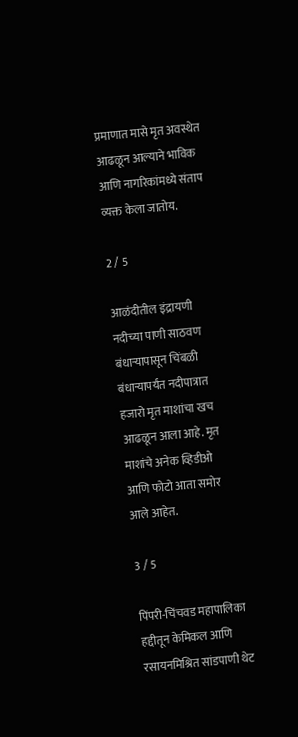प्रमाणात मासे मृत अवस्थेत आढळून आल्याने भाविक आणि नागरिकांमध्ये संताप व्यक्त केला जातोय.

2 / 5

आळंदीतील इंद्रायणी नदीच्या पाणी साठवण बंधाऱ्यापासून चिंबळी बंधाऱ्यापर्यंत नदीपात्रात हजारो मृत माशांचा खच आढळून आला आहे. मृत माशांचे अनेक व्हिडीओ आणि फोटो आता समोर आले आहेत.

3 / 5

पिंपरी-चिंचवड महापालिका हद्दीतून केमिकल आणि रसायनमिश्रित सांडपाणी थेट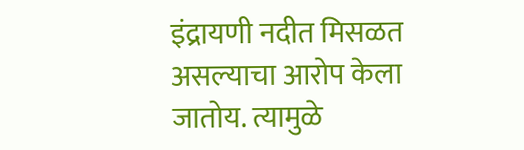इंद्रायणी नदीत मिसळत असल्याचा आरोप केला जातोय. त्यामुळे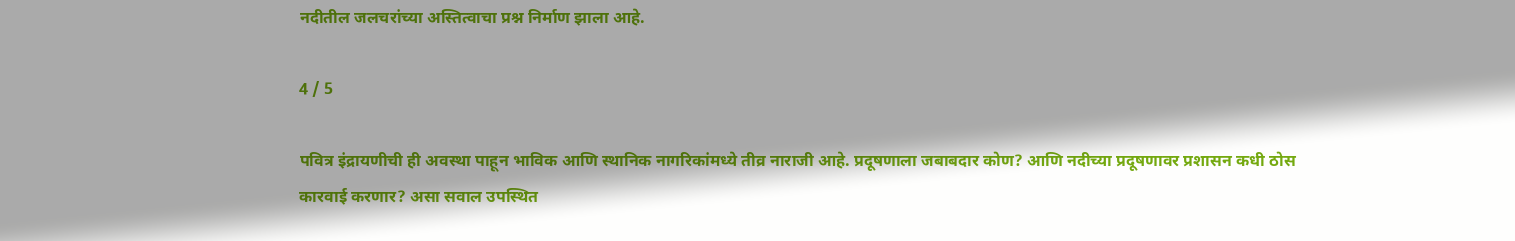नदीतील जलचरांच्या अस्तित्वाचा प्रश्न निर्माण झाला आहे.

4 / 5

पवित्र इंद्रायणीची ही अवस्था पाहून भाविक आणि स्थानिक नागरिकांमध्ये तीव्र नाराजी आहे. प्रदूषणाला जबाबदार कोण? आणि नदीच्या प्रदूषणावर प्रशासन कधी ठोस कारवाई करणार? असा सवाल उपस्थित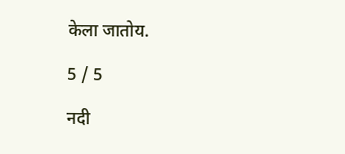केला जातोय.

5 / 5

नदी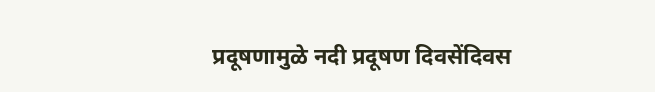प्रदूषणामुळे नदी प्रदूषण दिवसेंदिवस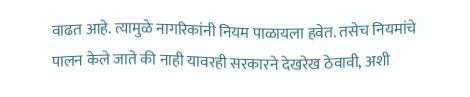वाढत आहे. त्यामुळे नागरिकांनी नियम पाळायला हवेत. तसेच नियमांचे पालन केले जाते की नाही यावरही सरकारने देखरेख ठेवावी, अशी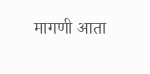मागणी आता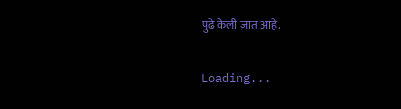पुढे केली जात आहे.

Loading...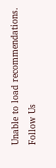Unable to load recommendations.
Follow Us